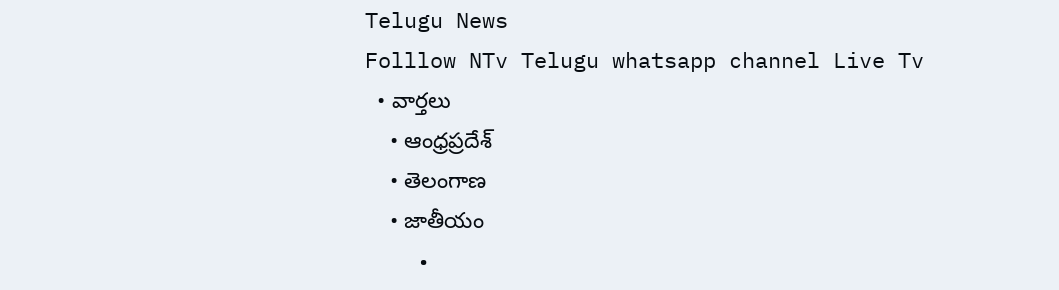Telugu News
Folllow NTv Telugu whatsapp channel Live Tv
  • వార్తలు
    • ఆంధ్రప్రదేశ్
    • తెలంగాణ
    • జాతీయం
    •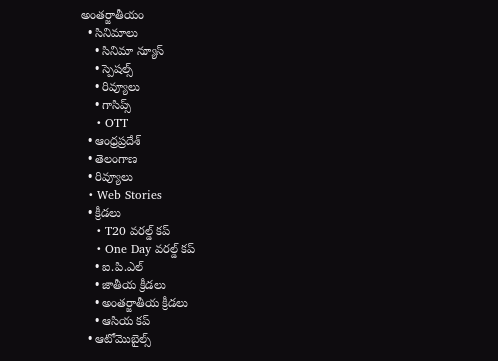అంతర్జాతీయం
  • సినిమాలు
    • సినిమా న్యూస్
    • స్పెషల్స్
    • రివ్యూలు
    • గాసిప్స్
    • OTT
  • ఆంధ్రప్రదేశ్
  • తెలంగాణ
  • రివ్యూలు
  • Web Stories
  • క్రీడలు
    • T20 వరల్డ్ కప్
    • One Day వరల్డ్ కప్
    • ఐ.పి.ఎల్
    • జాతీయ క్రీడలు
    • అంతర్జాతీయ క్రీడలు
    • ఆసియ కప్
  • ఆటోమొబైల్స్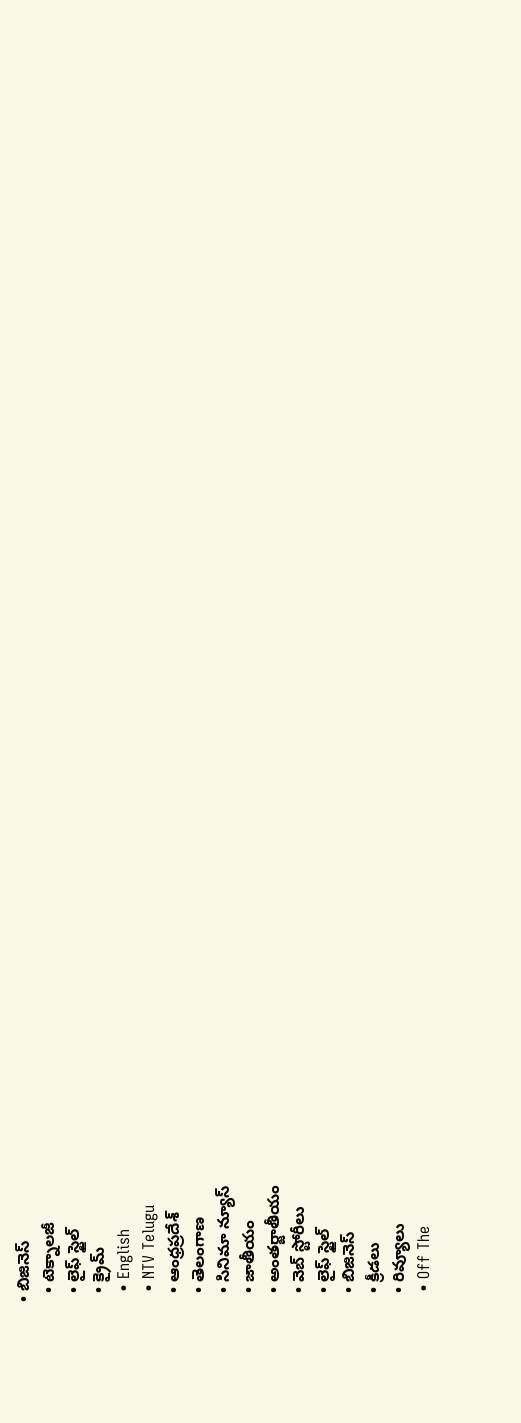• బిజినెస్‌
  • టెక్నాలజీ
  • లైఫ్ స్టైల్
  • క్రైమ్
  • English
  • NTV Telugu
  • ఆంధ్రప్రదేశ్
  • తెలంగాణ
  • సినిమా న్యూస్
  • జాతీయం
  • అంతర్జాతీయం
  • వెబ్ స్టోరీలు
  • లైఫ్ స్టైల్
  • బిజినెస్‌
  • క్రీడలు
  • రివ్యూలు
  • Off The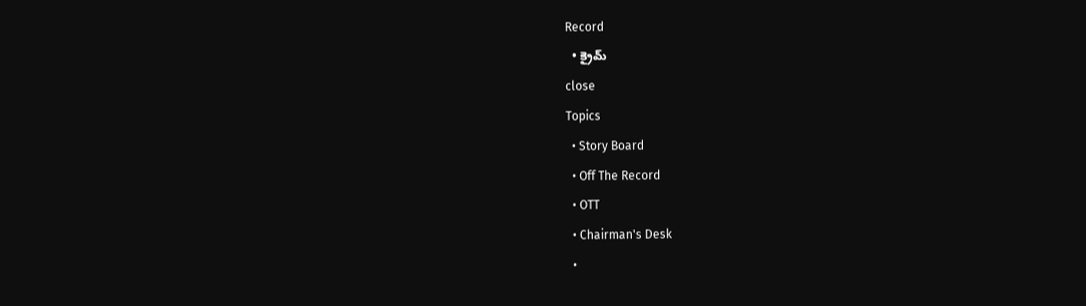Record
  • క్రైమ్
close
Topics
  • Story Board
  • Off The Record
  • OTT
  • Chairman's Desk
  •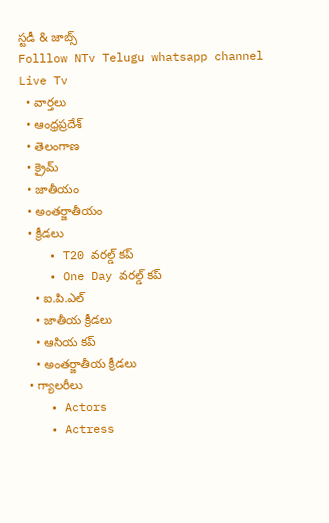స్టడీ & జాబ్స్
Folllow NTv Telugu whatsapp channel Live Tv
  • వార్తలు
  • ఆంధ్రప్రదేశ్
  • తెలంగాణ
  • క్రైమ్
  • జాతీయం
  • అంతర్జాతీయం
  • క్రీడలు
    • T20 వరల్డ్ కప్
    • One Day వరల్డ్ కప్
    • ఐ.పి.ఎల్
    • జాతీయ క్రీడలు
    • ఆసియ కప్
    • అంతర్జాతీయ క్రీడలు
  • గ్యాలరీలు
    • Actors
    • Actress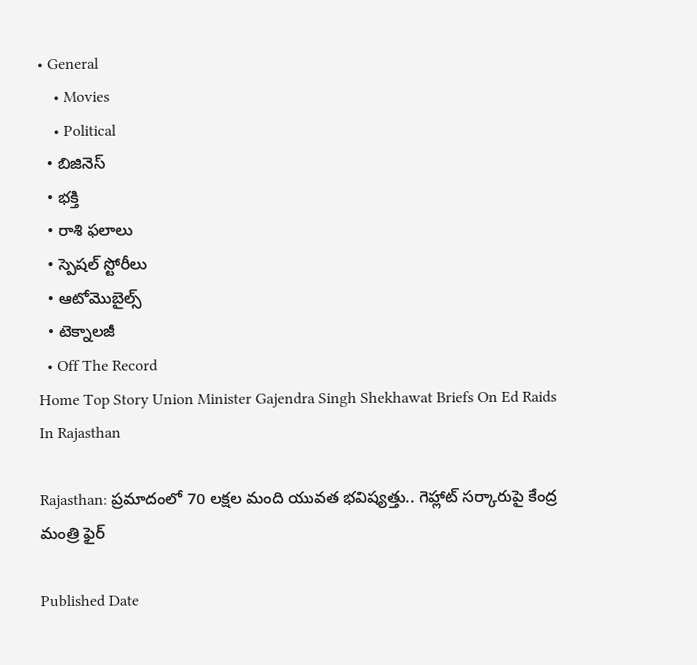• General
    • Movies
    • Political
  • బిజినెస్‌
  • భక్తి
  • రాశి ఫలాలు
  • స్పెషల్‌ స్టోరీలు
  • ఆటోమొబైల్స్
  • టెక్నాలజీ
  • Off The Record
Home Top Story Union Minister Gajendra Singh Shekhawat Briefs On Ed Raids In Rajasthan

Rajasthan: ప్రమాదంలో 70 లక్షల మంది యువత భవిష్యత్తు.. గెహ్లాట్‌ సర్కారుపై కేంద్ర మంత్రి ఫైర్

Published Date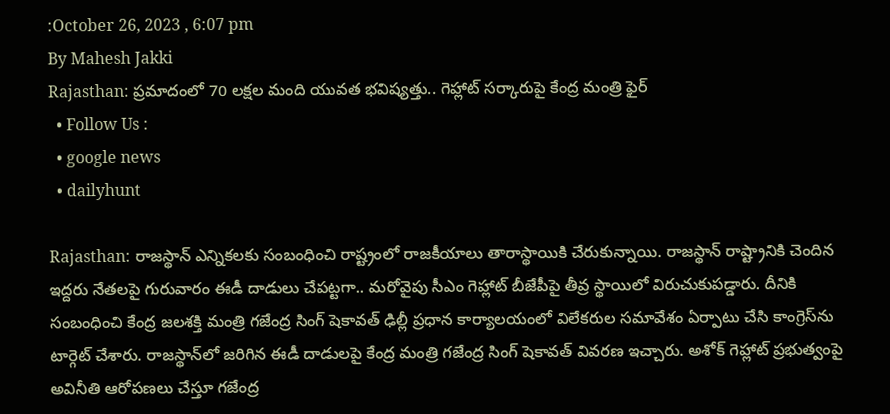:October 26, 2023 , 6:07 pm
By Mahesh Jakki
Rajasthan: ప్రమాదంలో 70 లక్షల మంది యువత భవిష్యత్తు.. గెహ్లాట్‌ సర్కారుపై కేంద్ర మంత్రి ఫైర్
  • Follow Us :
  • google news
  • dailyhunt

Rajasthan: రాజస్థాన్ ఎన్నికలకు సంబంధించి రాష్ట్రంలో రాజకీయాలు తారాస్థాయికి చేరుకున్నాయి. రాజస్థాన్‌ రాష్ట్రానికి చెందిన ఇద్దరు నేతలపై గురువారం ఈడీ దాడులు చేపట్టగా.. మరోవైపు సీఎం గెహ్లాట్ బీజేపీపై తీవ్ర స్థాయిలో విరుచుకుపడ్డారు. దీనికి సంబంధించి కేంద్ర జలశక్తి మంత్రి గజేంద్ర సింగ్ షెకావత్ ఢిల్లీ ప్రధాన కార్యాలయంలో విలేకరుల సమావేశం ఏర్పాటు చేసి కాంగ్రెస్‌ను టార్గెట్ చేశారు. రాజస్థాన్‌లో జరిగిన ఈడీ దాడులపై కేంద్ర మంత్రి గజేంద్ర సింగ్ షెకావత్ వివరణ ఇచ్చారు. అశోక్ గెహ్లాట్ ప్రభుత్వంపై అవినీతి ఆరోపణలు చేస్తూ గజేంద్ర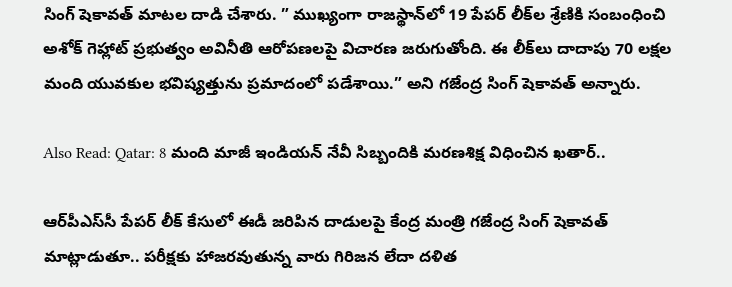సింగ్ షెకావత్‌ మాటల దాడి చేశారు. ” ముఖ్యంగా రాజస్థాన్‌లో 19 పేపర్ లీక్‌ల శ్రేణికి సంబంధించి అశోక్ గెహ్లాట్ ప్రభుత్వం అవినీతి ఆరోపణలపై విచారణ జరుగుతోంది. ఈ లీక్‌లు దాదాపు 70 లక్షల మంది యువకుల భవిష్యత్తును ప్రమాదంలో పడేశాయి.” అని గజేంద్ర సింగ్ షెకావత్ అన్నారు.

Also Read: Qatar: 8 మంది మాజీ ఇండియన్ నేవీ సిబ్బందికి మరణశిక్ష విధించిన ఖతార్..

ఆర్‌పీఎస్‌సీ పేపర్ లీక్ కేసులో ఈడీ జరిపిన దాడులపై కేంద్ర మంత్రి గజేంద్ర సింగ్ షెకావత్ మాట్లాడుతూ.. పరీక్షకు హాజరవుతున్న వారు గిరిజన లేదా దళిత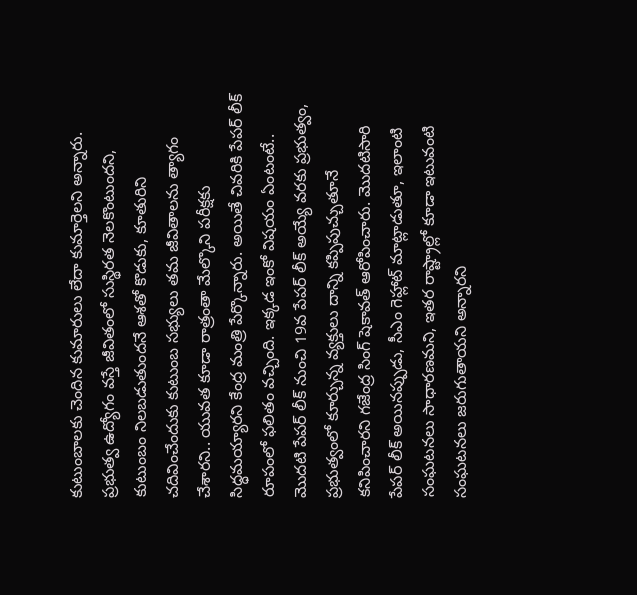కుటుంబాలకు చెందిన కుమారులు లేదా కుమార్తెలని అన్నారు. ప్రభుత్వ ఉద్యోగం వస్తే జీవితంలో సుస్థిరత నెలకొంటుందని, కుటుంబం నిలబడుతుందనే ఆశతో కొడుకు, కూతురిని చదివించేందుకు కుటుంబ సభ్యులు తమ జీవితాలను త్యాగం చేశారని.. యువత కూడా రాత్రంతా మేల్కొని పరీక్షకు సిద్ధమయ్యారని కేంద్ర మంత్రి పేర్కొన్నారు. అయితే చివరికి పేపర్ లీక్ రూపంలో ఫలితం వచ్చింది. ఇక్కడ ఇంకో విషయం ఏంటంటే.. మొదటి పేపర్ లీక్ నుంచి 19వ పేపర్ లీక్ అయ్యే వరకు ప్రభుత్వం, ప్రభుత్వంలో కూర్చున్న వ్యక్తులు దాన్ని కప్పిపుచ్చుతూనే కనిపించారని గజేంద్ర సింగ్ షెకావత్‌ ఆరోపించారు. మొదటిసారి పేపర్ లీక్ అయినప్పుడు, సీఎం గెహ్లాట్ మాట్లాడుతూ, ఇలాంటి సంఘటనలు సాధారణమని, ఇతర రాష్ట్రాల్లో కూడా ఇటువంటి సంఘటనలు జరుగుతాయని అన్నారని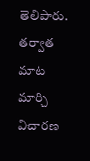తెలిపారు. తర్వాత మాట మార్చి విచారణ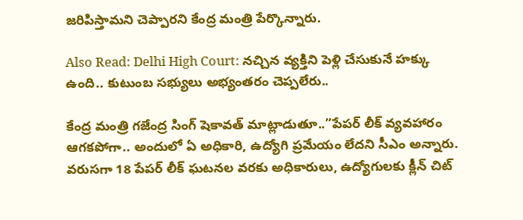జరిపిస్తామని చెప్పారని కేంద్ర మంత్రి పేర్కొన్నారు.

Also Read: Delhi High Court: నచ్చిన వ్యక్తిని పెళ్లి చేసుకునే హక్కు ఉంది.. కుటుంబ సభ్యులు అభ్యంతరం చెప్పలేరు..

కేంద్ర మంత్రి గజేంద్ర సింగ్ షెకావత్ మాట్లాడుతూ..”పేపర్ లీక్ వ్యవహారం ఆగకపోగా.. అందులో ఏ అధికారి, ఉద్యోగి ప్రమేయం లేదని సీఎం అన్నారు. వరుసగా 18 పేపర్ లీక్ ఘటనల వరకు అధికారులు, ఉద్యోగులకు క్లీన్ చిట్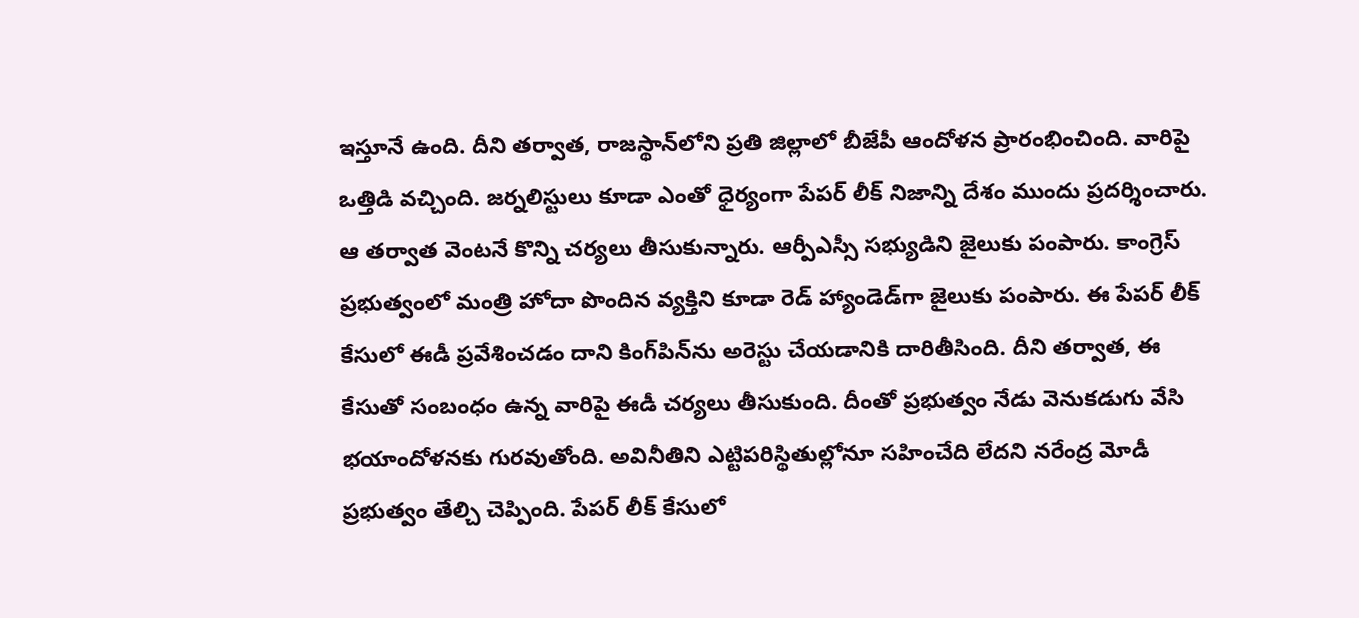ఇస్తూనే ఉంది. దీని తర్వాత, రాజస్థాన్‌లోని ప్రతి జిల్లాలో బీజేపీ ఆందోళన ప్రారంభించింది. వారిపై ఒత్తిడి వచ్చింది. జర్నలిస్టులు కూడా ఎంతో ధైర్యంగా పేపర్ లీక్ నిజాన్ని దేశం ముందు ప్రదర్శించారు. ఆ తర్వాత వెంటనే కొన్ని చర్యలు తీసుకున్నారు. ఆర్పీఎస్సీ సభ్యుడిని జైలుకు పంపారు. కాంగ్రెస్ ప్రభుత్వంలో మంత్రి హోదా పొందిన వ్యక్తిని కూడా రెడ్ హ్యాండెడ్‌గా జైలుకు పంపారు. ఈ పేపర్ లీక్ కేసులో ఈడీ ప్రవేశించడం దాని కింగ్‌పిన్‌ను అరెస్టు చేయడానికి దారితీసింది. దీని తర్వాత, ఈ కేసుతో సంబంధం ఉన్న వారిపై ఈడీ చర్యలు తీసుకుంది. దీంతో ప్రభుత్వం నేడు వెనుకడుగు వేసి భయాందోళనకు గురవుతోంది. అవినీతిని ఎట్టిపరిస్థితుల్లోనూ సహించేది లేదని నరేంద్ర మోడీ ప్రభుత్వం తేల్చి చెప్పింది. పేపర్ లీక్ కేసులో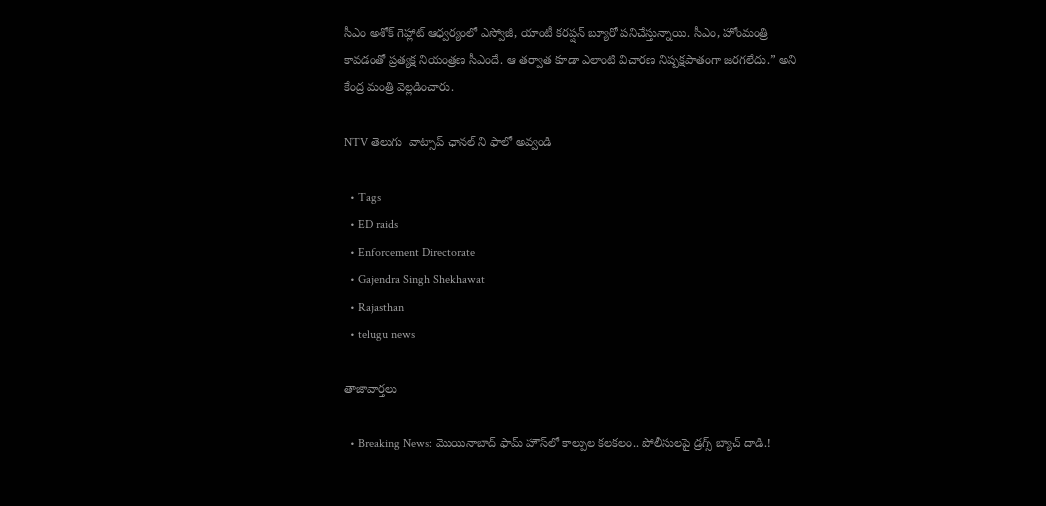సీఎం అశోక్ గెహ్లాట్ ఆధ్వర్యంలో ఎస్వోజీ, యాంటీ కరప్షన్ బ్యూరో పనిచేస్తున్నాయి. సీఎం, హోంమంత్రి కావడంతో ప్రత్యక్ష నియంత్రణ సీఎందే. ఆ తర్వాత కూడా ఎలాంటి విచారణ నిష్పక్షపాతంగా జరగలేదు.” అని కేంద్ర మంత్రి వెల్లడించారు.

NTV తెలుగు  వాట్సాప్ ఛానల్ ని ఫాలో అవ్వండి

  • Tags
  • ED raids
  • Enforcement Directorate
  • Gajendra Singh Shekhawat
  • Rajasthan
  • telugu news

తాజావార్తలు

  • Breaking News: మొయినాబాద్ ఫామ్ హౌస్‌లో కాల్పుల కలకలం.. పోలీసులపై డ్రగ్స్ బ్యాచ్ దాడి.!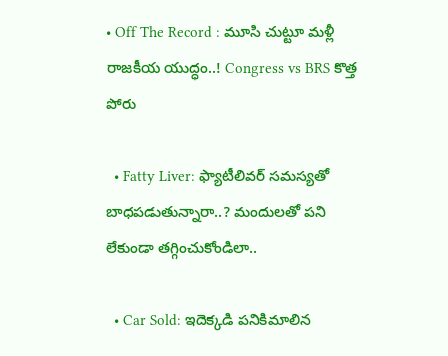• Off The Record : మూసి చుట్టూ మళ్లీ రాజకీయ యుద్ధం..! Congress vs BRS కొత్త పోరు

  • Fatty Liver: ఫ్యాటీలివర్ సమస్యతో బాధపడుతున్నారా..? మందులతో పని లేకుండా తగ్గించుకోండిలా..

  • Car Sold: ఇదెక్కడి పనికిమాలిన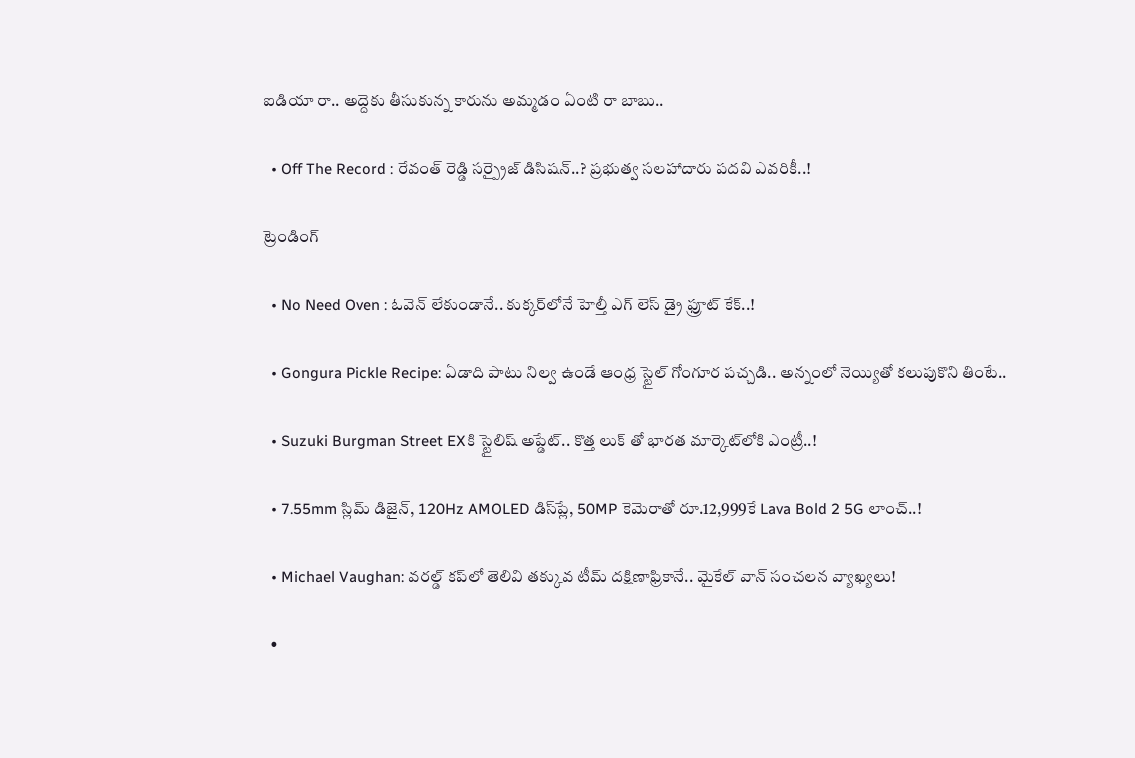ఐడియా రా.. అద్దెకు తీసుకున్న కారును అమ్మడం ఏంటి రా బాబు..

  • Off The Record : రేవంత్ రెడ్డి సర్ప్రైజ్ డిసిషన్..? ప్రభుత్వ సలహాదారు పదవి ఎవరికీ..!

ట్రెండింగ్‌

  • No Need Oven : ఓవెన్ లేకుండానే.. కుక్కర్‌లోనే హెల్తీ ఎగ్ లెస్ డ్రై ఫ్రూట్ కేక్..!

  • Gongura Pickle Recipe: ఏడాది పాటు నిల్వ ఉండే ఆంధ్ర స్టైల్ గోంగూర పచ్చడి.. అన్నంలో నెయ్యితో కలుపుకొని తింటే..

  • Suzuki Burgman Street EXకి స్టైలిష్ అప్డేట్.. కొత్త లుక్ తో భారత మార్కెట్‌లోకి ఎంట్రీ..!

  • 7.55mm స్లిమ్ డిజైన్‌, 120Hz AMOLED డిస్‌ప్లే, 50MP కెమెరాతో రూ.12,999కే Lava Bold 2 5G లాంచ్..!

  • Michael Vaughan: వరల్డ్‌ కప్‌లో తెలివి తక్కువ టీమ్ దక్షిణాఫ్రికానే.. మైకేల్ వాన్ సంచలన వ్యాఖ్యలు!

  •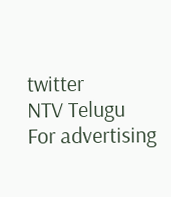twitter
NTV Telugu
For advertising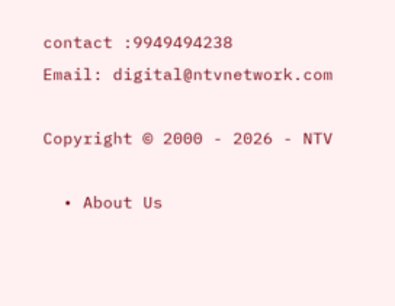contact :9949494238
Email: digital@ntvnetwork.com

Copyright © 2000 - 2026 - NTV

  • About Us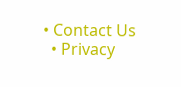• Contact Us
  • Privacy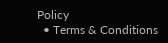Policy
  • Terms & Conditions